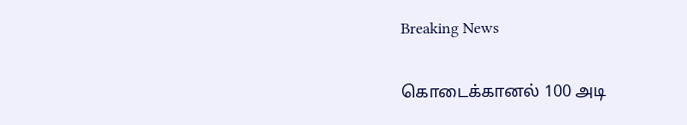Breaking News

கொடைக்கானல் 100 அடி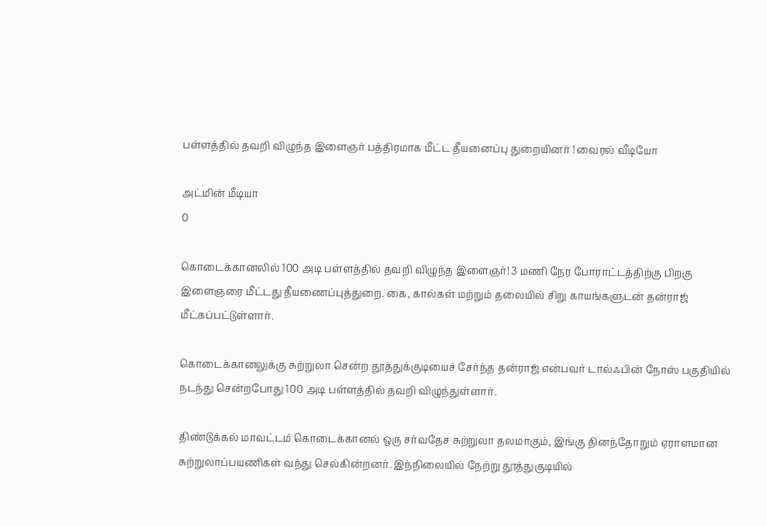பள்ளத்தில் தவறி விழுந்த இளைஞர் பத்திரமாக மீட்ட தீயனைப்பு துறையினர் ! வைரல் வீடியோ

அட்மின் மீடியா
0

கொடைக்கானலில் 100 அடி பள்ளத்தில் தவறி விழுந்த இளைஞர்! 3 மணி நேர போராட்டத்திற்கு பிறகு இளைஞரை மீட்டது தீயணைப்புத்துறை. கை, கால்கள் மற்றும் தலையில் சிறு காயங்களுடன் தன்ராஜ் மீட்கப்பட்டுள்ளார்.

கொடைக்கானலுக்கு சுற்றுலா சென்ற தூத்துக்குடியைச் சேர்ந்த தன்ராஜ் என்பவர் டால்ஃபின் நோஸ் பகுதியில் நடந்து சென்றபோது 100 அடி பள்ளத்தில் தவறி விழுந்துள்ளார்.

திண்டுக்கல் மாவட்டம் கொடைக்கானல் ஒரு சர்வதேச சுற்றுலா தலமாகும், இங்கு தினந்தோறும் ஏராளமான சுற்றுலாப்பயணிகள் வந்து செல்கின்றனர். இந்நிலையில் நேற்று தூத்துகுடியில்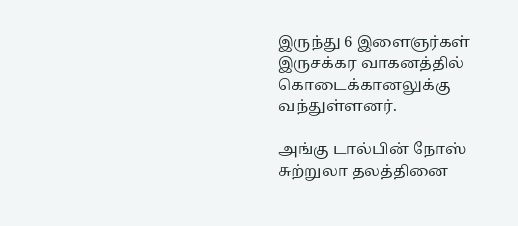இருந்து 6 இளைஞர்கள் இருசக்கர வாகனத்தில் கொடைக்கானலுக்கு வந்துள்ளனர்.

அங்கு டால்பின் நோஸ் சுற்றுலா தலத்தினை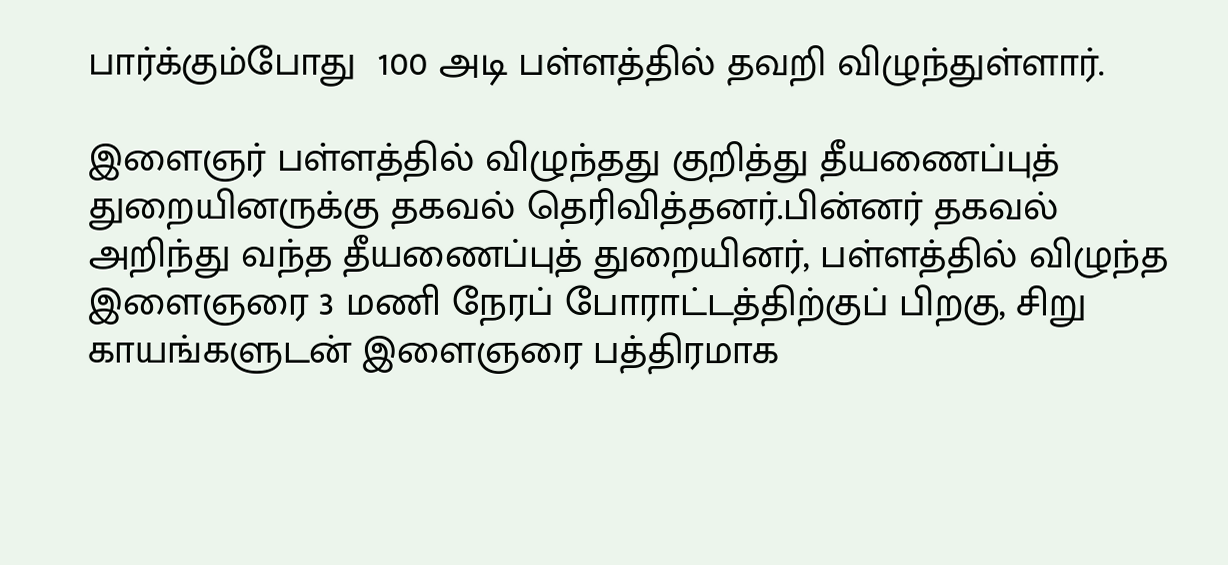பார்க்கும்போது  100 அடி பள்ளத்தில் தவறி விழுந்துள்ளார்.

இளைஞர் பள்ளத்தில் விழுந்தது குறித்து தீயணைப்புத் துறையினருக்கு தகவல் தெரிவித்தனர்.பின்னர் தகவல் அறிந்து வந்த தீயணைப்புத் துறையினர், பள்ளத்தில் விழுந்த இளைஞரை 3 மணி நேரப் போராட்டத்திற்குப் பிறகு, சிறு காயங்களுடன் இளைஞரை பத்திரமாக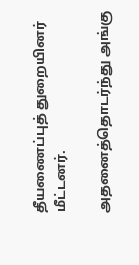தீயணைப்புத் துறையினர் மீட்டனர்.

அதனைத்தொடர்ந்து அங்கு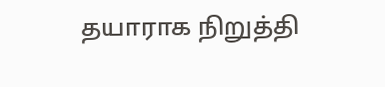தயாராக நிறுத்தி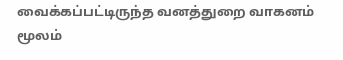வைக்கப்பட்டிருந்த வனத்துறை வாகனம் மூலம்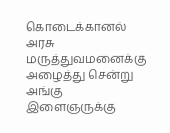கொடைக்கானல் அரசு மருத்துவமனைக்கு அழைத்து சென்று அங்கு இளைஞருக்கு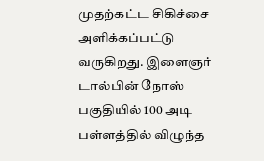முதற்கட்ட சிகிச்சை அளிக்கப்பட்டு வருகிறது. இளைஞர் டால்பின் நோஸ் பகுதியில் 100 அடி பள்ளத்தில் விழுந்த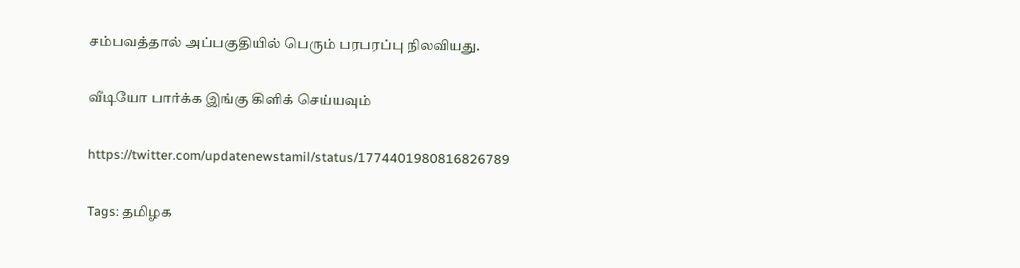சம்பவத்தால் அப்பகுதியில் பெரும் பரபரப்பு நிலவியது.

வீடியோ பார்க்க இங்கு கிளிக் செய்யவும்

https://twitter.com/updatenewstamil/status/1774401980816826789

Tags: தமிழக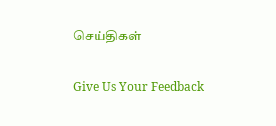செய்திகள்

Give Us Your Feedback